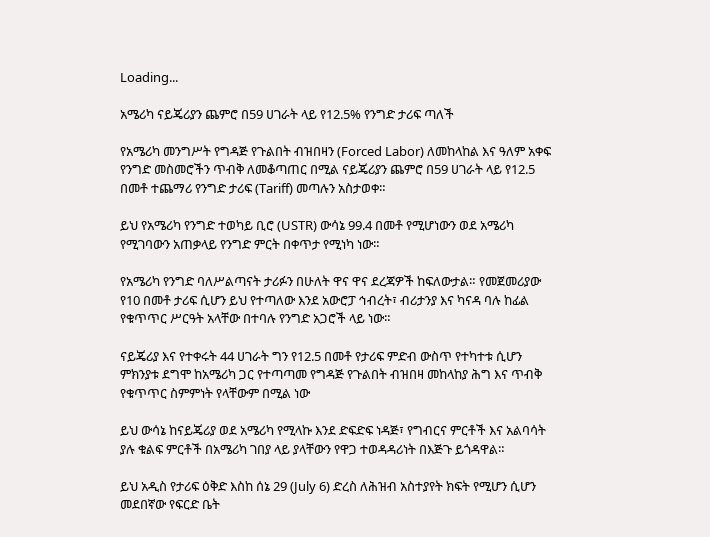Loading...

አሜሪካ ናይጄሪያን ጨምሮ በ59 ሀገራት ላይ የ12.5% የንግድ ታሪፍ ጣለች

የአሜሪካ መንግሥት የግዳጅ የጉልበት ብዝበዛን (Forced Labor) ለመከላከል እና ዓለም አቀፍ የንግድ መስመሮችን ጥብቅ ለመቆጣጠር በሚል ናይጄሪያን ጨምሮ በ59 ሀገራት ላይ የ12.5 በመቶ ተጨማሪ የንግድ ታሪፍ (Tariff) መጣሉን አስታወቀ።

ይህ የአሜሪካ የንግድ ተወካይ ቢሮ (USTR) ውሳኔ 99.4 በመቶ የሚሆነውን ወደ አሜሪካ የሚገባውን አጠቃላይ የንግድ ምርት በቀጥታ የሚነካ ነው።

የአሜሪካ የንግድ ባለሥልጣናት ታሪፉን በሁለት ዋና ዋና ደረጃዎች ከፍለውታል። የመጀመሪያው የ10 በመቶ ታሪፍ ሲሆን ይህ የተጣለው እንደ አውሮፓ ኅብረት፣ ብሪታንያ እና ካናዳ ባሉ ከፊል የቁጥጥር ሥርዓት አላቸው በተባሉ የንግድ አጋሮች ላይ ነው።

ናይጄሪያ እና የተቀሩት 44 ሀገራት ግን የ12.5 በመቶ የታሪፍ ምድብ ውስጥ የተካተቱ ሲሆን ምክንያቱ ደግሞ ከአሜሪካ ጋር የተጣጣመ የግዳጅ የጉልበት ብዝበዛ መከላከያ ሕግ እና ጥብቅ የቁጥጥር ስምምነት የላቸውም በሚል ነው

ይህ ውሳኔ ከናይጄሪያ ወደ አሜሪካ የሚላኩ እንደ ድፍድፍ ነዳጅ፣ የግብርና ምርቶች እና አልባሳት ያሉ ቁልፍ ምርቶች በአሜሪካ ገበያ ላይ ያላቸውን የዋጋ ተወዳዳሪነት በእጅጉ ይጎዳዋል።

ይህ አዲስ የታሪፍ ዕቅድ እስከ ሰኔ 29 (July 6) ድረስ ለሕዝብ አስተያየት ክፍት የሚሆን ሲሆን መደበኛው የፍርድ ቤት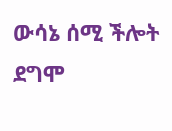ውሳኔ ሰሚ ችሎት ደግሞ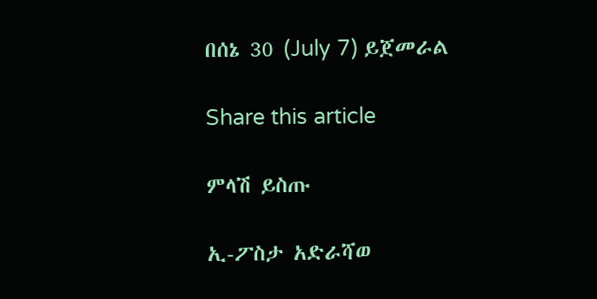በሰኔ 30 (July 7) ይጀመራል

Share this article

ምላሽ ይስጡ

ኢ-ፖስታ አድራሻወ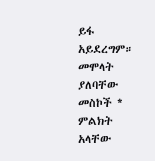ይፋ አይደረግም። መሞላት ያለባቸው መስኮች * ምልክት አላቸው